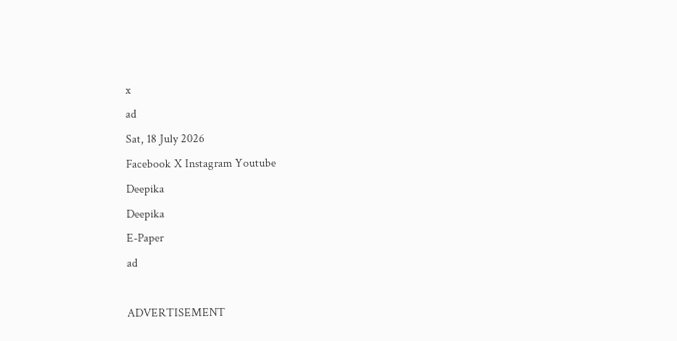x
ad
Sat, 18 July 2026
Facebook X Instagram Youtube
Deepika
Deepika
E-Paper
ad

ADVERTISEMENT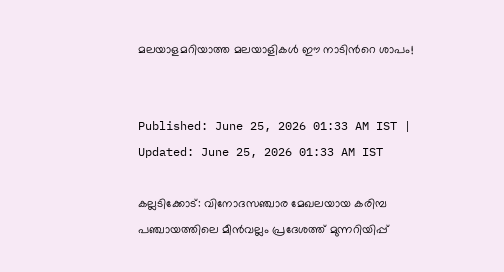മലയാളമറിയാത്ത മലയാളികൾ ഈ നാടിന്‍റെ ശാപം!


Published: June 25, 2026 01:33 AM IST | Updated: June 25, 2026 01:33 AM IST

കല്ലടിക്കോട്: വിനോദസഞ്ചാര മേഖലയായ കരിമ്പ പഞ്ചായത്തിലെ മീൻവല്ലം പ്രദേശത്ത് മുന്നറിയിപ്പ്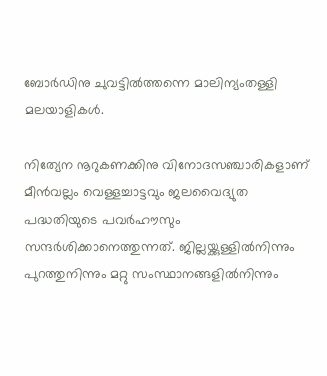ബോർഡിനു ചുവട്ടിൽത്തന്നെ മാലിന്യംതള്ളി മലയാളികൾ.

നിത്യേന നൂറുകണക്കിനു വിനോദസഞ്ചാരികളാണ്‌ മീൻവല്ലം വെള്ളച്ചാട്ടവും ജലവൈദ്യുത പദ്ധതിയുടെ പവർഹൗസും സന്ദർശിക്കാനെത്തുന്നത്. ജില്ലയ്ക്കുള്ളിൽനിന്നും പുറത്തുനിന്നും മറ്റു സംസ്ഥാനങ്ങളിൽനിന്നും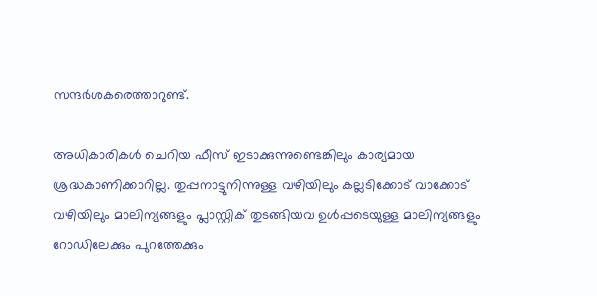സന്ദർശകരെത്താറുണ്ട്.

അധികാരികൾ ചെറിയ ഫീസ് ഇടാക്കുന്നുണ്ടെങ്കിലും കാര്യമായ ശ്രദ്ധകാണിക്കാറില്ല. തുപ്പനാട്ടുനിന്നുള്ള വഴിയിലും കല്ലടിക്കോട് വാക്കോട് വഴിയിലും മാലിന്യങ്ങളും പ്ലാസ്റ്റിക് തുടങ്ങിയവ ഉൾപ്പടെയുള്ള മാലിന്യങ്ങളും റോഡിലേക്കും പുറത്തേക്കും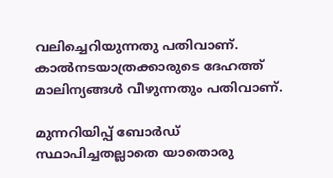വലിച്ചെറിയുന്നതു പതിവാണ്.
കാൽനടയാത്രക്കാരുടെ ദേഹത്ത് മാലിന്യങ്ങൾ വീഴുന്നതും പതിവാണ്.

മുന്നറിയിപ്പ് ബോർഡ് സ്ഥാപിച്ചതല്ലാതെ യാതൊരു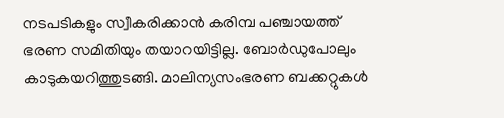നടപടികളും സ്വീകരിക്കാൻ കരിമ്പ പഞ്ചായത്ത് ഭരണ സമിതിയും തയാറയിട്ടില്ല. ബോർഡുപോലും കാടുകയറിത്തുടങ്ങി. മാലിന്യസംഭരണ ബക്കറ്റുകൾ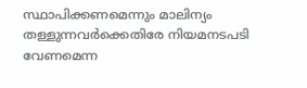സ്ഥാപിക്കണമെന്നും മാലിന്യം തള്ളുന്നവർക്കെതിരേ നിയമനടപടി വേണമെന്ന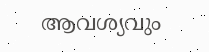ആവശ്യവും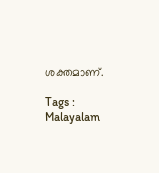ശക്തമാണ്.

Tags : Malayalam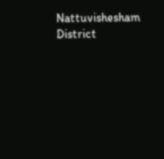Nattuvishesham District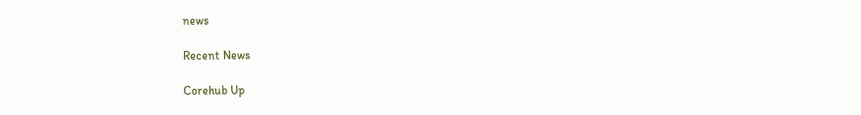news

Recent News

Corehub Up